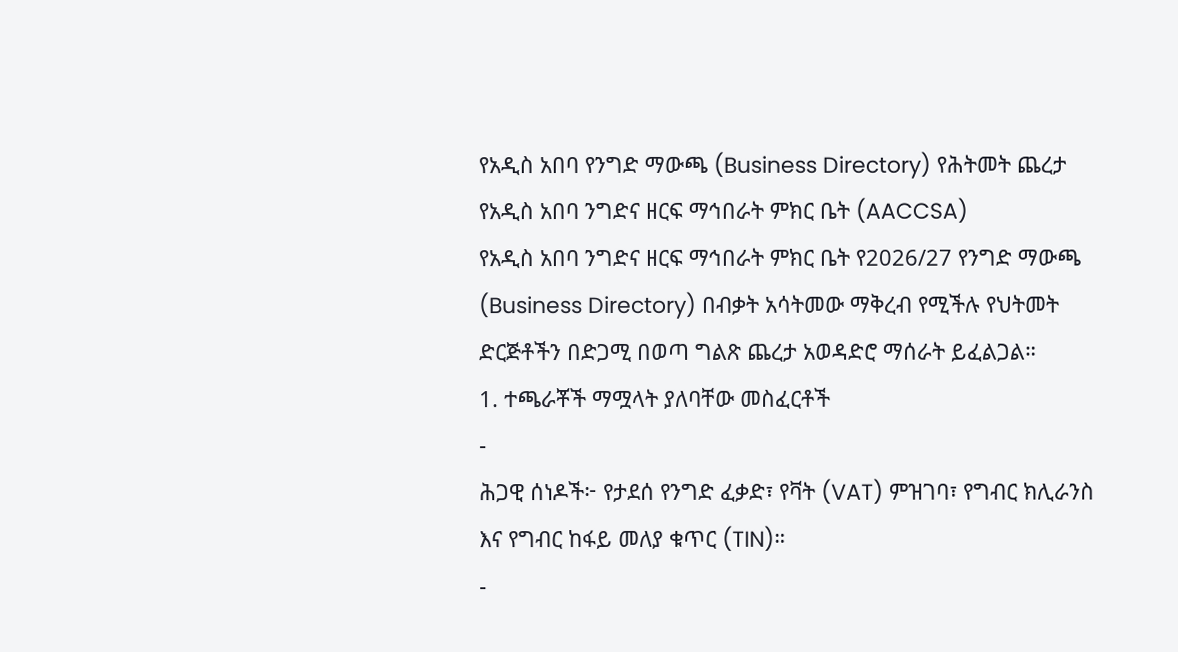የአዲስ አበባ የንግድ ማውጫ (Business Directory) የሕትመት ጨረታ
የአዲስ አበባ ንግድና ዘርፍ ማኅበራት ምክር ቤት (AACCSA)
የአዲስ አበባ ንግድና ዘርፍ ማኅበራት ምክር ቤት የ2026/27 የንግድ ማውጫ (Business Directory) በብቃት አሳትመው ማቅረብ የሚችሉ የህትመት ድርጅቶችን በድጋሚ በወጣ ግልጽ ጨረታ አወዳድሮ ማሰራት ይፈልጋል።
1. ተጫራቾች ማሟላት ያለባቸው መስፈርቶች
-
ሕጋዊ ሰነዶች፦ የታደሰ የንግድ ፈቃድ፣ የቫት (VAT) ምዝገባ፣ የግብር ክሊራንስ እና የግብር ከፋይ መለያ ቁጥር (TIN)።
-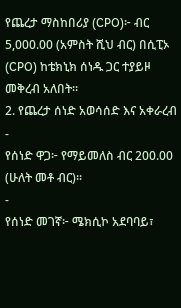የጨረታ ማስከበሪያ (CPO)፦ ብር 5,000.00 (አምስት ሺህ ብር) በሲፒኦ (CPO) ከቴክኒክ ሰነዱ ጋር ተያይዞ መቅረብ አለበት።
2. የጨረታ ሰነድ አወሳሰድ እና አቀራረብ
-
የሰነድ ዋጋ፦ የማይመለስ ብር 200.00 (ሁለት መቶ ብር)።
-
የሰነድ መገኛ፦ ሜክሲኮ አደባባይ፣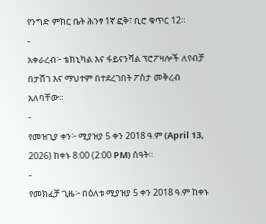የንግድ ምክር ቤት ሕንፃ 1ኛ ፎቅ፣ ቢሮ ቁጥር 12።
-
አቀራረብ፦ ቴክኒካል እና ፋይናንሻል ፕሮፖዛሎች ለየብቻ በታሸገ እና ማህተም በተደረገበት ፖስታ መቅረብ አለባቸው።
-
የመዝጊያ ቀን፦ ሚያዝያ 5 ቀን 2018 ዓ.ም (April 13, 2026) ከቀኑ 8:00 (2:00 PM) ሰዓት።
-
የመክፈቻ ጊዜ፦ በዕለቱ ሚያዝያ 5 ቀን 2018 ዓ.ም ከቀኑ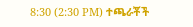8:30 (2:30 PM) ተጫራቾች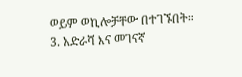ወይም ወኪሎቻቸው በተገኙበት።
3. አድራሻ እና መገናኛ